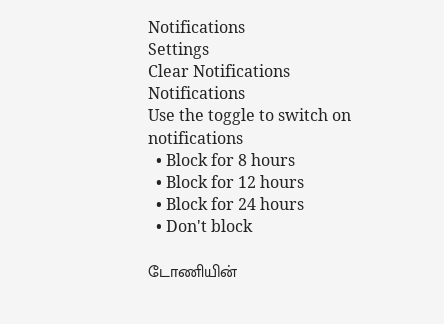Notifications
Settings
Clear Notifications
Notifications
Use the toggle to switch on notifications
  • Block for 8 hours
  • Block for 12 hours
  • Block for 24 hours
  • Don't block

டோணியின்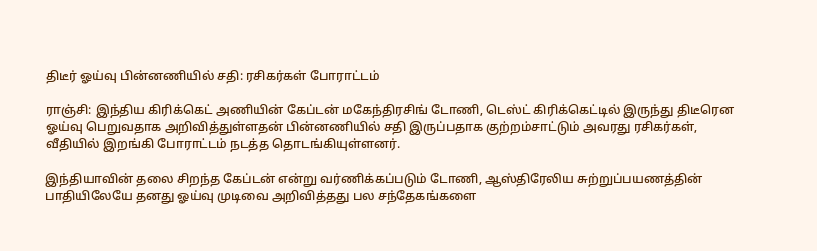திடீர் ஓய்வு பின்னணியில் சதி: ரசிகர்கள் போராட்டம்

ராஞ்சி: இந்திய கிரிக்கெட் அணியின் கேப்டன் மகேந்திரசிங் டோணி, டெஸ்ட் கிரிக்கெட்டில் இருந்து திடீரென ஓய்வு பெறுவதாக அறிவித்துள்ளதன் பின்னணியில் சதி இருப்பதாக குற்றம்சாட்டும் அவரது ரசிகர்கள், வீதியில் இறங்கி போராட்டம் நடத்த தொடங்கியுள்ளனர்.

இந்தியாவின் தலை சிறந்த கேப்டன் என்று வர்ணிக்கப்படும் டோணி, ஆஸ்திரேலிய சுற்றுப்பயணத்தின் பாதியிலேயே தனது ஓய்வு முடிவை அறிவித்தது பல சந்தேகங்களை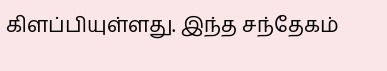கிளப்பியுள்ளது. இந்த சந்தேகம்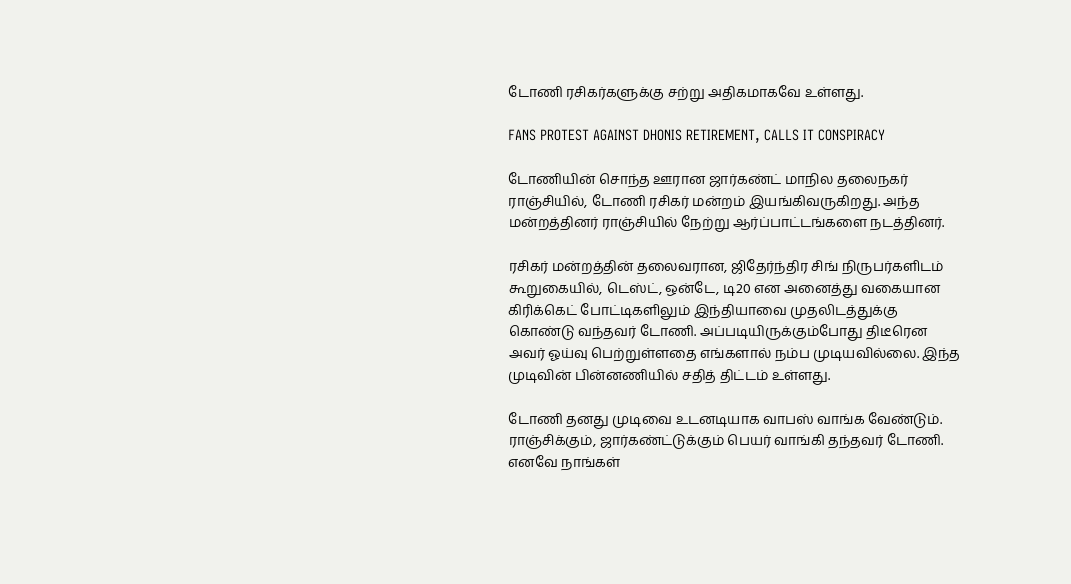டோணி ரசிகர்களுக்கு சற்று அதிகமாகவே உள்ளது.

FANS PROTEST AGAINST DHONIS RETIREMENT, CALLS IT CONSPIRACY

டோணியின் சொந்த ஊரான ஜார்கண்ட் மாநில தலைநகர் ராஞ்சியில், டோணி ரசிகர் மன்றம் இயங்கிவருகிறது. அந்த மன்றத்தினர் ராஞ்சியில் நேற்று ஆர்ப்பாட்டங்களை நடத்தினர்.

ரசிகர் மன்றத்தின் தலைவரான, ஜிதேர்ந்திர சிங் நிருபர்களிடம் கூறுகையில், டெஸ்ட், ஒன்டே, டி20 என அனைத்து வகையான கிரிக்கெட் போட்டிகளிலும் இந்தியாவை முதலிடத்துக்கு கொண்டு வந்தவர் டோணி. அப்படியிருக்கும்போது திடீரென அவர் ஓய்வு பெற்றுள்ளதை எங்களால் நம்ப முடியவில்லை. இந்த முடிவின் பின்னணியில் சதித் திட்டம் உள்ளது.

டோணி தனது முடிவை உடனடியாக வாபஸ் வாங்க வேண்டும். ராஞ்சிக்கும், ஜார்கண்ட்டுக்கும் பெயர் வாங்கி தந்தவர் டோணி. எனவே நாங்கள்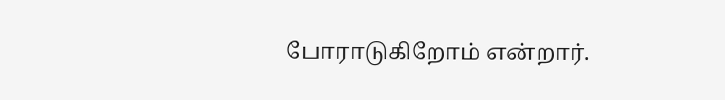போராடுகிறோம் என்றார்.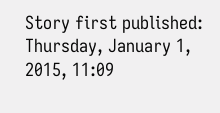Story first published: Thursday, January 1, 2015, 11:09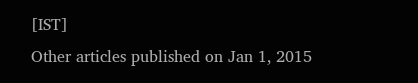[IST]
Other articles published on Jan 1, 2015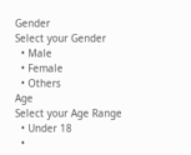Gender
Select your Gender
  • Male
  • Female
  • Others
Age
Select your Age Range
  • Under 18
  •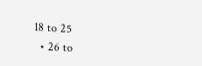18 to 25
  • 26 to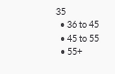35
  • 36 to 45
  • 45 to 55
  • 55+